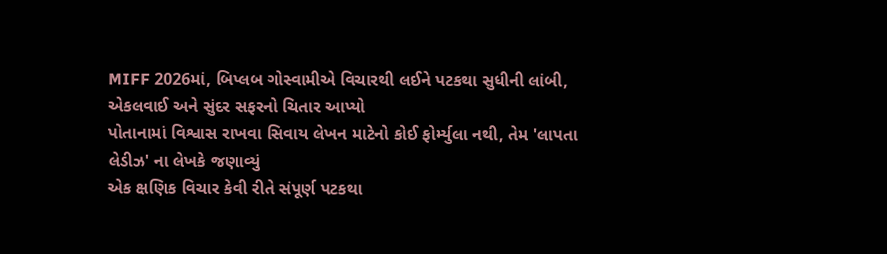MIFF 2026માં, બિપ્લબ ગોસ્વામીએ વિચારથી લઈને પટકથા સુધીની લાંબી, એકલવાઈ અને સુંદર સફરનો ચિતાર આપ્યો
પોતાનામાં વિશ્વાસ રાખવા સિવાય લેખન માટેનો કોઈ ફોર્મ્યુલા નથી, તેમ 'લાપતા લેડીઝ' ના લેખકે જણાવ્યું
એક ક્ષણિક વિચાર કેવી રીતે સંપૂર્ણ પટકથા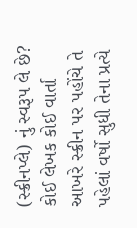(સ્ક્રીનપ્લે) નું સ્વરૂપ લે છે? કોઈ લેખક કોઈ વાર્તા આખરે સ્ક્રીન પર પહોંચે તે પહેલાં વર્ષો સુધી તેના પ્રત્યે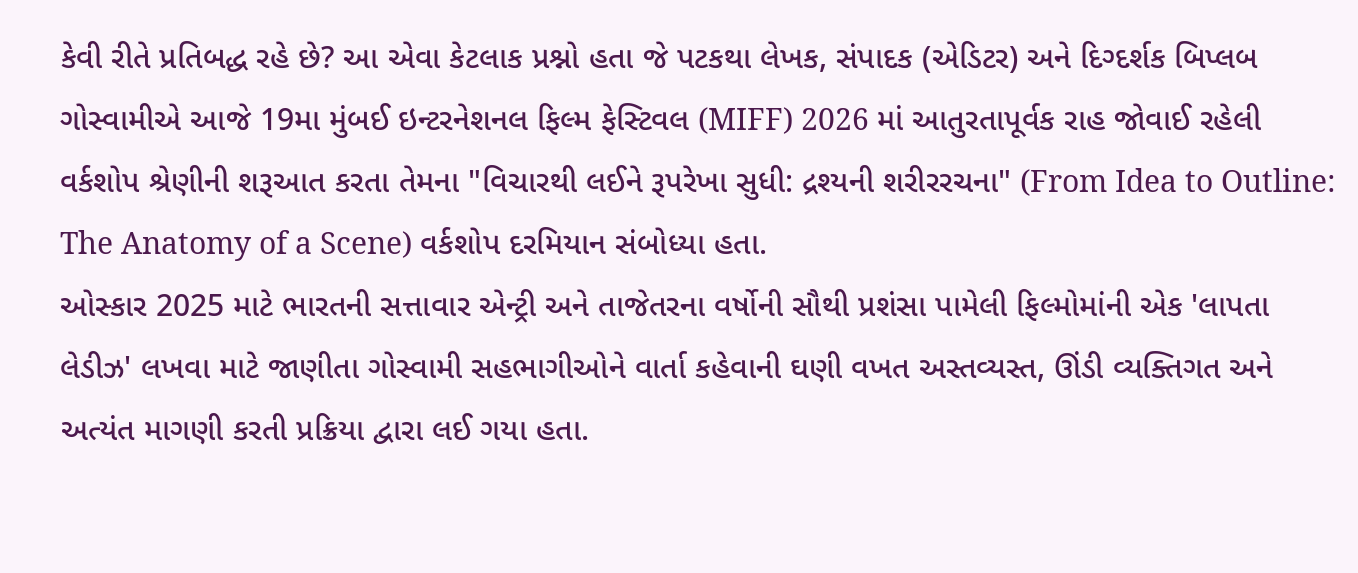કેવી રીતે પ્રતિબદ્ધ રહે છે? આ એવા કેટલાક પ્રશ્નો હતા જે પટકથા લેખક, સંપાદક (એડિટર) અને દિગ્દર્શક બિપ્લબ ગોસ્વામીએ આજે 19મા મુંબઈ ઇન્ટરનેશનલ ફિલ્મ ફેસ્ટિવલ (MIFF) 2026 માં આતુરતાપૂર્વક રાહ જોવાઈ રહેલી વર્કશોપ શ્રેણીની શરૂઆત કરતા તેમના "વિચારથી લઈને રૂપરેખા સુધી: દ્રશ્યની શરીરરચના" (From Idea to Outline: The Anatomy of a Scene) વર્કશોપ દરમિયાન સંબોધ્યા હતા.
ઓસ્કાર 2025 માટે ભારતની સત્તાવાર એન્ટ્રી અને તાજેતરના વર્ષોની સૌથી પ્રશંસા પામેલી ફિલ્મોમાંની એક 'લાપતા લેડીઝ' લખવા માટે જાણીતા ગોસ્વામી સહભાગીઓને વાર્તા કહેવાની ઘણી વખત અસ્તવ્યસ્ત, ઊંડી વ્યક્તિગત અને અત્યંત માગણી કરતી પ્રક્રિયા દ્વારા લઈ ગયા હતા.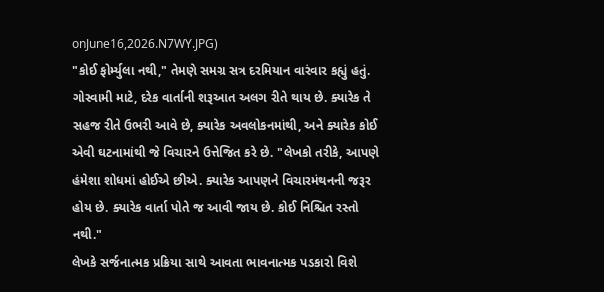onJune16,2026.N7WY.JPG)
"કોઈ ફોર્મ્યુલા નથી," તેમણે સમગ્ર સત્ર દરમિયાન વારંવાર કહ્યું હતું. ગોસ્વામી માટે, દરેક વાર્તાની શરૂઆત અલગ રીતે થાય છે. ક્યારેક તે સહજ રીતે ઉભરી આવે છે, ક્યારેક અવલોકનમાંથી, અને ક્યારેક કોઈ એવી ઘટનામાંથી જે વિચારને ઉત્તેજિત કરે છે. "લેખકો તરીકે, આપણે હંમેશા શોધમાં હોઈએ છીએ. ક્યારેક આપણને વિચારમંથનની જરૂર હોય છે. ક્યારેક વાર્તા પોતે જ આવી જાય છે. કોઈ નિશ્ચિત રસ્તો નથી."
લેખકે સર્જનાત્મક પ્રક્રિયા સાથે આવતા ભાવનાત્મક પડકારો વિશે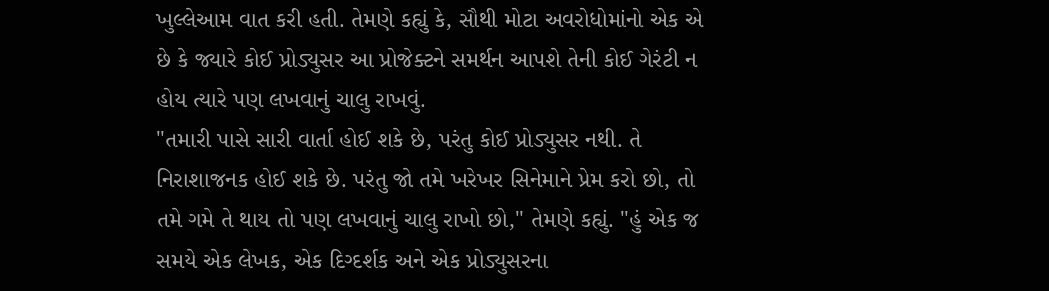ખુલ્લેઆમ વાત કરી હતી. તેમણે કહ્યું કે, સૌથી મોટા અવરોધોમાંનો એક એ છે કે જ્યારે કોઈ પ્રોડ્યુસર આ પ્રોજેક્ટને સમર્થન આપશે તેની કોઈ ગેરંટી ન હોય ત્યારે પણ લખવાનું ચાલુ રાખવું.
"તમારી પાસે સારી વાર્તા હોઈ શકે છે, પરંતુ કોઈ પ્રોડ્યુસર નથી. તે નિરાશાજનક હોઈ શકે છે. પરંતુ જો તમે ખરેખર સિનેમાને પ્રેમ કરો છો, તો તમે ગમે તે થાય તો પણ લખવાનું ચાલુ રાખો છો," તેમણે કહ્યું. "હું એક જ સમયે એક લેખક, એક દિગ્દર્શક અને એક પ્રોડ્યુસરના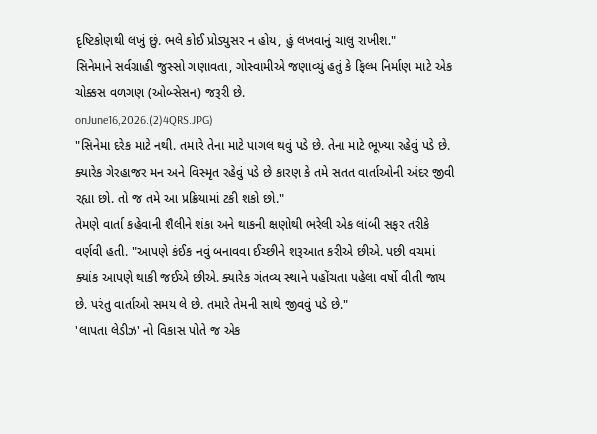દૃષ્ટિકોણથી લખું છું. ભલે કોઈ પ્રોડ્યુસર ન હોય, હું લખવાનું ચાલુ રાખીશ."
સિનેમાને સર્વગ્રાહી જુસ્સો ગણાવતા, ગોસ્વામીએ જણાવ્યું હતું કે ફિલ્મ નિર્માણ માટે એક ચોક્કસ વળગણ (ઓબ્સેસન) જરૂરી છે.
onJune16,2026.(2)4QRS.JPG)
"સિનેમા દરેક માટે નથી. તમારે તેના માટે પાગલ થવું પડે છે. તેના માટે ભૂખ્યા રહેવું પડે છે. ક્યારેક ગેરહાજર મન અને વિસ્મૃત રહેવું પડે છે કારણ કે તમે સતત વાર્તાઓની અંદર જીવી રહ્યા છો. તો જ તમે આ પ્રક્રિયામાં ટકી શકો છો."
તેમણે વાર્તા કહેવાની શૈલીને શંકા અને થાકની ક્ષણોથી ભરેલી એક લાંબી સફર તરીકે વર્ણવી હતી. "આપણે કંઈક નવું બનાવવા ઈચ્છીને શરૂઆત કરીએ છીએ. પછી વચમાં ક્યાંક આપણે થાકી જઈએ છીએ. ક્યારેક ગંતવ્ય સ્થાને પહોંચતા પહેલા વર્ષો વીતી જાય છે. પરંતુ વાર્તાઓ સમય લે છે. તમારે તેમની સાથે જીવવું પડે છે."
'લાપતા લેડીઝ' નો વિકાસ પોતે જ એક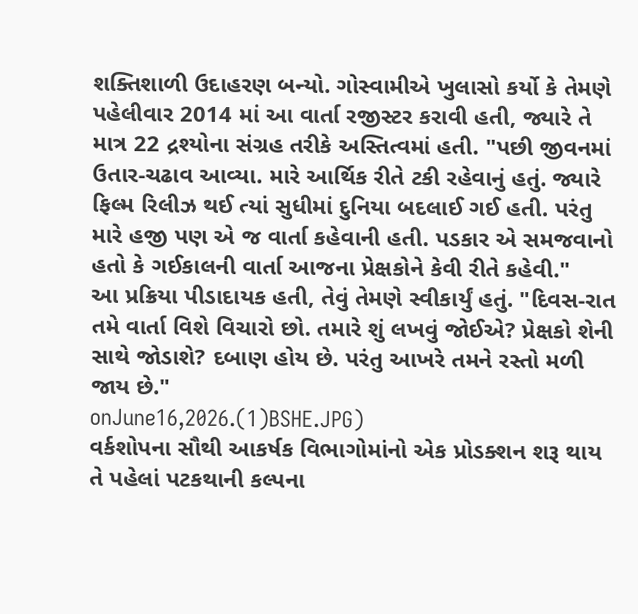શક્તિશાળી ઉદાહરણ બન્યો. ગોસ્વામીએ ખુલાસો કર્યો કે તેમણે પહેલીવાર 2014 માં આ વાર્તા રજીસ્ટર કરાવી હતી, જ્યારે તે માત્ર 22 દ્રશ્યોના સંગ્રહ તરીકે અસ્તિત્વમાં હતી. "પછી જીવનમાં ઉતાર-ચઢાવ આવ્યા. મારે આર્થિક રીતે ટકી રહેવાનું હતું. જ્યારે ફિલ્મ રિલીઝ થઈ ત્યાં સુધીમાં દુનિયા બદલાઈ ગઈ હતી. પરંતુ મારે હજી પણ એ જ વાર્તા કહેવાની હતી. પડકાર એ સમજવાનો હતો કે ગઈકાલની વાર્તા આજના પ્રેક્ષકોને કેવી રીતે કહેવી."
આ પ્રક્રિયા પીડાદાયક હતી, તેવું તેમણે સ્વીકાર્યું હતું. "દિવસ-રાત તમે વાર્તા વિશે વિચારો છો. તમારે શું લખવું જોઈએ? પ્રેક્ષકો શેની સાથે જોડાશે? દબાણ હોય છે. પરંતુ આખરે તમને રસ્તો મળી જાય છે."
onJune16,2026.(1)BSHE.JPG)
વર્કશોપના સૌથી આકર્ષક વિભાગોમાંનો એક પ્રોડક્શન શરૂ થાય તે પહેલાં પટકથાની કલ્પના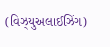(વિઝ્યુઅલાઈઝિંગ)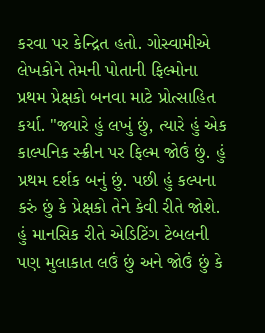કરવા પર કેન્દ્રિત હતો. ગોસ્વામીએ લેખકોને તેમની પોતાની ફિલ્મોના પ્રથમ પ્રેક્ષકો બનવા માટે પ્રોત્સાહિત કર્યા. "જ્યારે હું લખું છું, ત્યારે હું એક કાલ્પનિક સ્ક્રીન પર ફિલ્મ જોઉં છું. હું પ્રથમ દર્શક બનું છું. પછી હું કલ્પના કરું છું કે પ્રેક્ષકો તેને કેવી રીતે જોશે. હું માનસિક રીતે એડિટિંગ ટેબલની પણ મુલાકાત લઉં છું અને જોઉં છું કે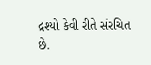દ્રશ્યો કેવી રીતે સંરચિત છે.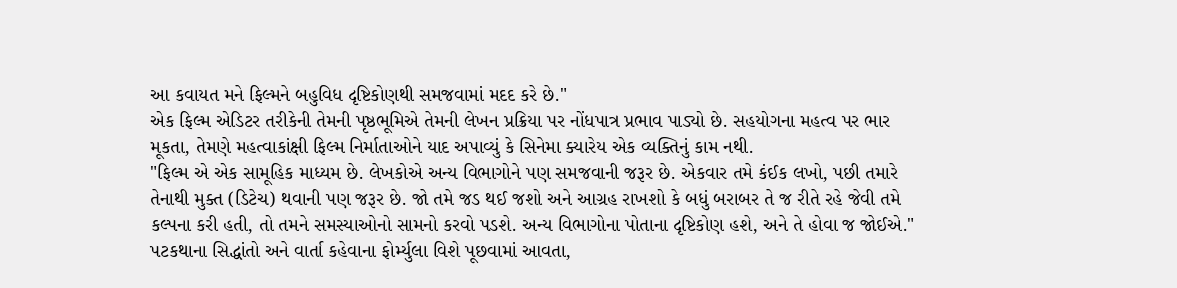આ કવાયત મને ફિલ્મને બહુવિધ દૃષ્ટિકોણથી સમજવામાં મદદ કરે છે."
એક ફિલ્મ એડિટર તરીકેની તેમની પૃષ્ઠભૂમિએ તેમની લેખન પ્રક્રિયા પર નોંધપાત્ર પ્રભાવ પાડ્યો છે. સહયોગના મહત્વ પર ભાર મૂકતા, તેમણે મહત્વાકાંક્ષી ફિલ્મ નિર્માતાઓને યાદ અપાવ્યું કે સિનેમા ક્યારેય એક વ્યક્તિનું કામ નથી.
"ફિલ્મ એ એક સામૂહિક માધ્યમ છે. લેખકોએ અન્ય વિભાગોને પણ સમજવાની જરૂર છે. એકવાર તમે કંઈક લખો, પછી તમારે તેનાથી મુક્ત (ડિટેચ) થવાની પણ જરૂર છે. જો તમે જડ થઈ જશો અને આગ્રહ રાખશો કે બધું બરાબર તે જ રીતે રહે જેવી તમે કલ્પના કરી હતી, તો તમને સમસ્યાઓનો સામનો કરવો પડશે. અન્ય વિભાગોના પોતાના દૃષ્ટિકોણ હશે, અને તે હોવા જ જોઈએ."
પટકથાના સિદ્ધાંતો અને વાર્તા કહેવાના ફોર્મ્યુલા વિશે પૂછવામાં આવતા,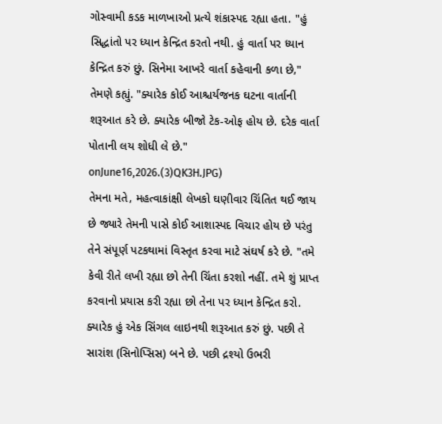ગોસ્વામી કડક માળખાઓ પ્રત્યે શંકાસ્પદ રહ્યા હતા. "હું સિદ્ધાંતો પર ધ્યાન કેન્દ્રિત કરતો નથી. હું વાર્તા પર ધ્યાન કેન્દ્રિત કરું છું. સિનેમા આખરે વાર્તા કહેવાની કળા છે," તેમણે કહ્યું. "ક્યારેક કોઈ આશ્ચર્યજનક ઘટના વાર્તાની શરૂઆત કરે છે. ક્યારેક બીજો ટેક-ઓફ હોય છે. દરેક વાર્તા પોતાની લય શોધી લે છે."
onJune16,2026.(3)QK3H.JPG)
તેમના મતે, મહત્વાકાંક્ષી લેખકો ઘણીવાર ચિંતિત થઈ જાય છે જ્યારે તેમની પાસે કોઈ આશાસ્પદ વિચાર હોય છે પરંતુ તેને સંપૂર્ણ પટકથામાં વિસ્તૃત કરવા માટે સંઘર્ષ કરે છે. "તમે કેવી રીતે લખી રહ્યા છો તેની ચિંતા કરશો નહીં. તમે શું પ્રાપ્ત કરવાનો પ્રયાસ કરી રહ્યા છો તેના પર ધ્યાન કેન્દ્રિત કરો. ક્યારેક હું એક સિંગલ લાઇનથી શરૂઆત કરું છું. પછી તે સારાંશ (સિનોપ્સિસ) બને છે. પછી દ્રશ્યો ઉભરી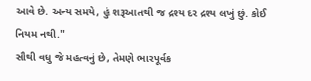આવે છે. અન્ય સમયે, હું શરૂઆતથી જ દ્રશ્ય દર દ્રશ્ય લખું છું. કોઈ નિયમ નથી."
સૌથી વધુ જે મહત્વનું છે, તેમણે ભારપૂર્વક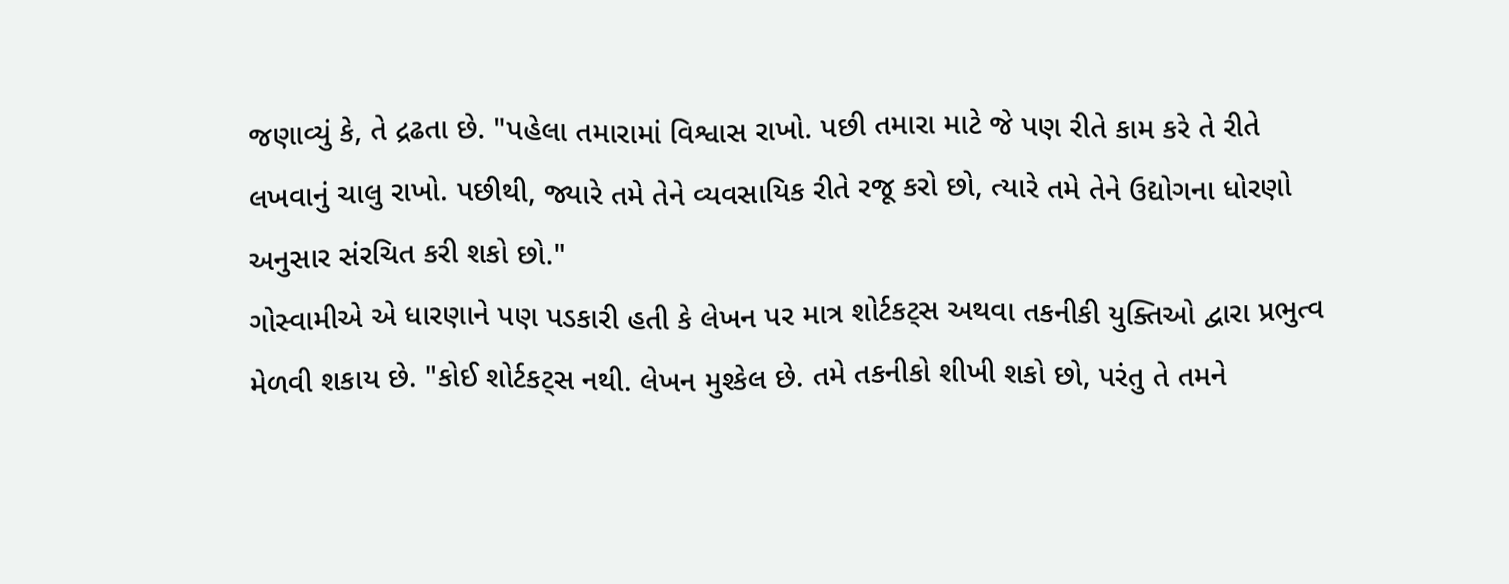જણાવ્યું કે, તે દ્રઢતા છે. "પહેલા તમારામાં વિશ્વાસ રાખો. પછી તમારા માટે જે પણ રીતે કામ કરે તે રીતે લખવાનું ચાલુ રાખો. પછીથી, જ્યારે તમે તેને વ્યવસાયિક રીતે રજૂ કરો છો, ત્યારે તમે તેને ઉદ્યોગના ધોરણો અનુસાર સંરચિત કરી શકો છો."
ગોસ્વામીએ એ ધારણાને પણ પડકારી હતી કે લેખન પર માત્ર શોર્ટકટ્સ અથવા તકનીકી યુક્તિઓ દ્વારા પ્રભુત્વ મેળવી શકાય છે. "કોઈ શોર્ટકટ્સ નથી. લેખન મુશ્કેલ છે. તમે તકનીકો શીખી શકો છો, પરંતુ તે તમને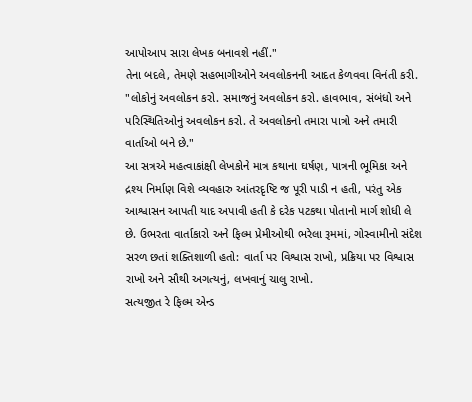આપોઆપ સારા લેખક બનાવશે નહીં."
તેના બદલે, તેમણે સહભાગીઓને અવલોકનની આદત કેળવવા વિનંતી કરી. "લોકોનું અવલોકન કરો. સમાજનું અવલોકન કરો. હાવભાવ, સંબંધો અને પરિસ્થિતિઓનું અવલોકન કરો. તે અવલોકનો તમારા પાત્રો અને તમારી વાર્તાઓ બને છે."
આ સત્રએ મહત્વાકાંક્ષી લેખકોને માત્ર કથાના ઘર્ષણ, પાત્રની ભૂમિકા અને દ્રશ્ય નિર્માણ વિશે વ્યવહારુ આંતરદૃષ્ટિ જ પૂરી પાડી ન હતી, પરંતુ એક આશ્વાસન આપતી યાદ અપાવી હતી કે દરેક પટકથા પોતાનો માર્ગ શોધી લે છે. ઉભરતા વાર્તાકારો અને ફિલ્મ પ્રેમીઓથી ભરેલા રૂમમાં, ગોસ્વામીનો સંદેશ સરળ છતાં શક્તિશાળી હતો: વાર્તા પર વિશ્વાસ રાખો, પ્રક્રિયા પર વિશ્વાસ રાખો અને સૌથી અગત્યનું, લખવાનું ચાલુ રાખો.
સત્યજીત રે ફિલ્મ એન્ડ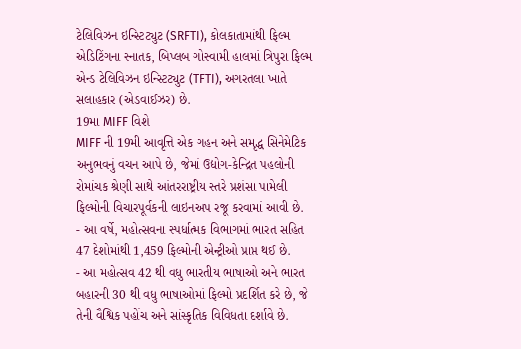ટેલિવિઝન ઇન્સ્ટિટ્યુટ (SRFTI), કોલકાતામાંથી ફિલ્મ એડિટિંગના સ્નાતક, બિપ્લબ ગોસ્વામી હાલમાં ત્રિપુરા ફિલ્મ એન્ડ ટેલિવિઝન ઇન્સ્ટિટ્યુટ (TFTI), અગરતલા ખાતે સલાહકાર (એડવાઈઝર) છે.
19મા MIFF વિશે
MIFF ની 19મી આવૃત્તિ એક ગહન અને સમૃદ્ધ સિનેમેટિક અનુભવનું વચન આપે છે, જેમાં ઉદ્યોગ-કેન્દ્રિત પહલોની રોમાંચક શ્રેણી સાથે આંતરરાષ્ટ્રીય સ્તરે પ્રશંસા પામેલી ફિલ્મોની વિચારપૂર્વકની લાઇનઅપ રજૂ કરવામાં આવી છે.
- આ વર્ષે, મહોત્સવના સ્પર્ધાત્મક વિભાગમાં ભારત સહિત 47 દેશોમાંથી 1,459 ફિલ્મોની એન્ટ્રીઓ પ્રાપ્ત થઈ છે.
- આ મહોત્સવ 42 થી વધુ ભારતીય ભાષાઓ અને ભારત બહારની 30 થી વધુ ભાષાઓમાં ફિલ્મો પ્રદર્શિત કરે છે, જે તેની વૈશ્વિક પહોંચ અને સાંસ્કૃતિક વિવિધતા દર્શાવે છે.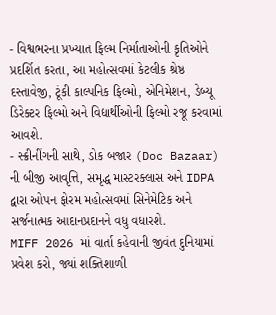- વિશ્વભરના પ્રખ્યાત ફિલ્મ નિર્માતાઓની કૃતિઓને પ્રદર્શિત કરતા, આ મહોત્સવમાં કેટલીક શ્રેષ્ઠ દસ્તાવેજી, ટૂંકી કાલ્પનિક ફિલ્મો, એનિમેશન, ડેબ્યૂ ડિરેક્ટર ફિલ્મો અને વિદ્યાર્થીઓની ફિલ્મો રજૂ કરવામાં આવશે.
- સ્ક્રીનીંગની સાથે, ડોક બજાર (Doc Bazaar) ની બીજી આવૃત્તિ, સમૃદ્ધ માસ્ટરક્લાસ અને IDPA દ્વારા ઓપન ફોરમ મહોત્સવમાં સિનેમેટિક અને સર્જનાત્મક આદાનપ્રદાનને વધુ વધારશે.
MIFF 2026 માં વાર્તા કહેવાની જીવંત દુનિયામાં પ્રવેશ કરો, જ્યાં શક્તિશાળી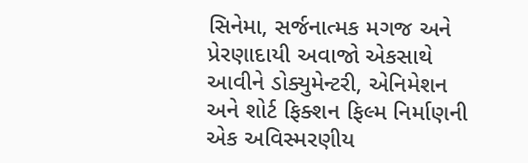સિનેમા, સર્જનાત્મક મગજ અને પ્રેરણાદાયી અવાજો એકસાથે આવીને ડોક્યુમેન્ટરી, એનિમેશન અને શોર્ટ ફિક્શન ફિલ્મ નિર્માણની એક અવિસ્મરણીય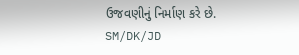ઉજવણીનું નિર્માણ કરે છે.
SM/DK/JD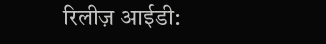रिलीज़ आईडी: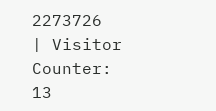2273726
| Visitor Counter:
13